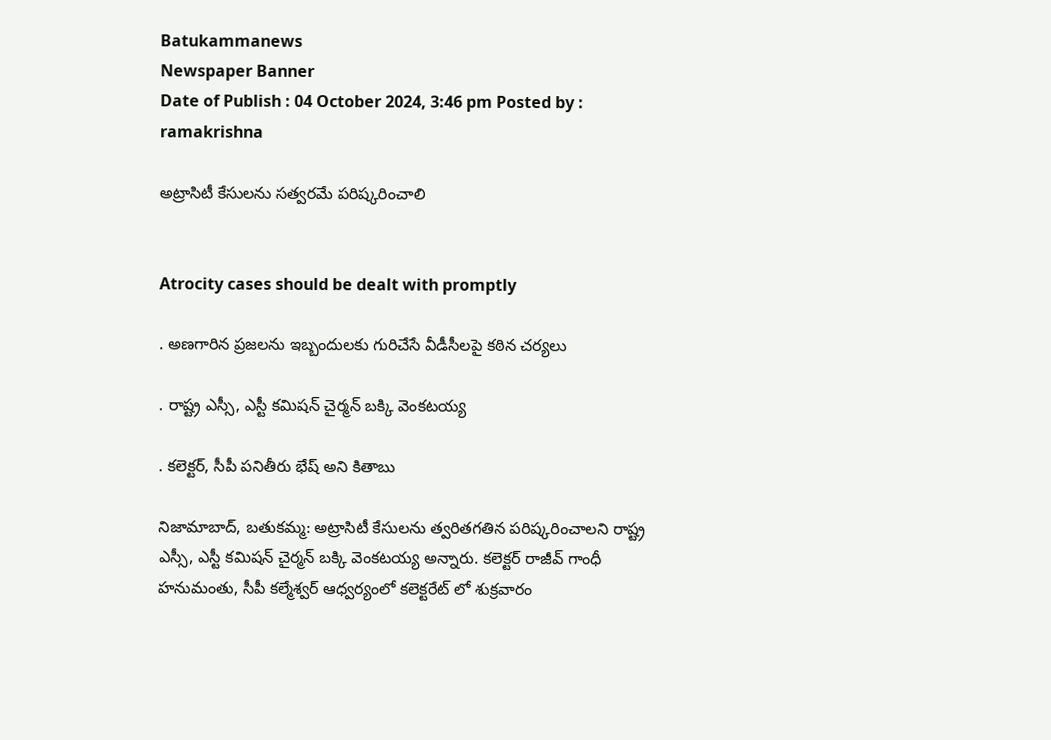Batukammanews
Newspaper Banner
Date of Publish : 04 October 2024, 3:46 pm Posted by : ramakrishna

అట్రాసిటీ కేసులను సత్వరమే పరిష్కరించాలి


Atrocity cases should be dealt with promptly

. అణగారిన ప్రజలను ఇబ్బందులకు గురిచేసే వీడీసీలపై కఠిన చర్యలు

. రాష్ట్ర ఎస్సీ, ఎస్టీ కమిషన్ చైర్మన్ బక్కి వెంకటయ్య

. కలెక్టర్, సీపీ పనితీరు భేష్ అని కితాబు

నిజామాబాద్, బతుకమ్మ: అట్రాసిటీ కేసులను త్వరితగతిన పరిష్కరించాలని రాష్ట్ర ఎస్సీ, ఎస్టీ కమిషన్ చైర్మన్ బక్కి వెంకటయ్య అన్నారు. కలెక్టర్ రాజీవ్ గాంధీ హనుమంతు, సీపీ కల్మేశ్వర్ ఆధ్వర్యంలో కలెక్టరేట్ లో శుక్రవారం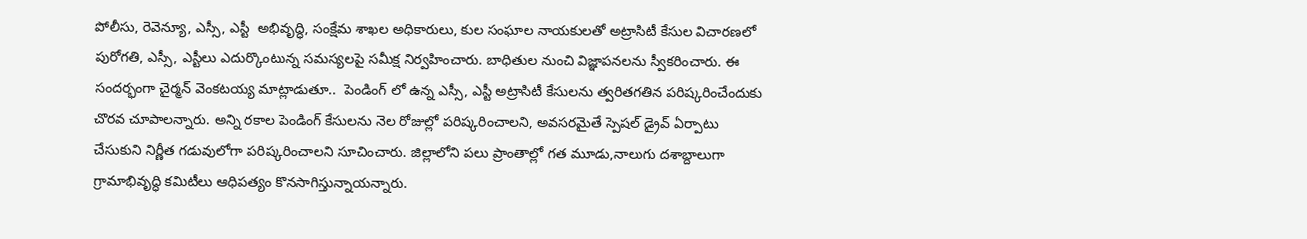పోలీసు, రెవెన్యూ, ఎస్సీ, ఎస్టీ  అభివృద్ధి, సంక్షేమ శాఖల అధికారులు, కుల సంఘాల నాయకులతో అట్రాసిటీ కేసుల విచారణలో పురోగతి, ఎస్సీ, ఎస్టీలు ఎదుర్కొంటున్న సమస్యలపై సమీక్ష నిర్వహించారు. బాధితుల నుంచి విజ్ఞాపనలను స్వీకరించారు. ఈ సందర్భంగా చైర్మన్ వెంకటయ్య మాట్లాడుతూ..  పెండింగ్ లో ఉన్న ఎస్సీ, ఎస్టీ అట్రాసిటీ కేసులను త్వరితగతిన పరిష్కరించేందుకు చొరవ చూపాలన్నారు. అన్ని రకాల పెండింగ్ కేసులను నెల రోజుల్లో పరిష్కరించాలని, అవసరమైతే స్పెషల్ డ్రైవ్ ఏర్పాటు చేసుకుని నిర్ణీత గడువులోగా పరిష్కరించాలని సూచించారు. జిల్లాలోని పలు ప్రాంతాల్లో గత మూడు,నాలుగు దశాబ్దాలుగా గ్రామాభివృద్ధి కమిటీలు ఆధిపత్యం కొనసాగిస్తున్నాయన్నారు.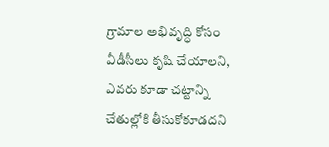గ్రామాల అభివృద్ధి కోసం వీడీసీలు కృషి చేయాలని, ఎవరు కూడా చట్టాన్ని చేతుల్లోకి తీసుకోకూడదని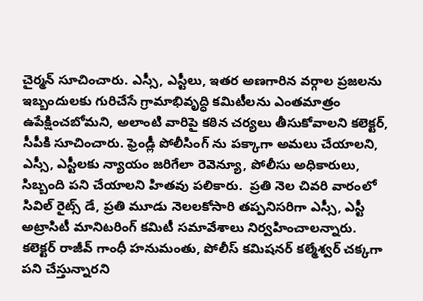చైర్మన్ సూచించారు. ఎస్సీ, ఎస్టీలు, ఇతర అణగారిన వర్గాల ప్రజలను ఇబ్బందులకు గురిచేసే గ్రామాభివృద్ధి కమిటీలను ఎంతమాత్రం ఉపేక్షించబోమని, అలాంటి వారిపై కఠిన చర్యలు తీసుకోవాలని కలెక్టర్, సీపీకి సూచించారు. ఫ్రెండ్లీ పోలీసింగ్ ను పక్కాగా అమలు చేయాలని, ఎస్సీ, ఎస్టీలకు న్యాయం జరిగేలా రెవెన్యూ, పోలీసు అధికారులు, సిబ్బంది పని చేయాలని హితవు పలికారు.  ప్రతి నెల చివరి వారంలో సివిల్ రైట్స్ డే, ప్రతి మూడు నెలలకోసారి తప్పనిసరిగా ఎస్సీ, ఎస్టీ అట్రాసిటీ మానిటరింగ్ కమిటీ సమావేశాలు నిర్వహించాలన్నారు. కలెక్టర్ రాజీవ్ గాంధీ హనుమంతు, పోలీస్ కమిషనర్ కల్మేశ్వర్ చక్కగా పని చేస్తున్నారని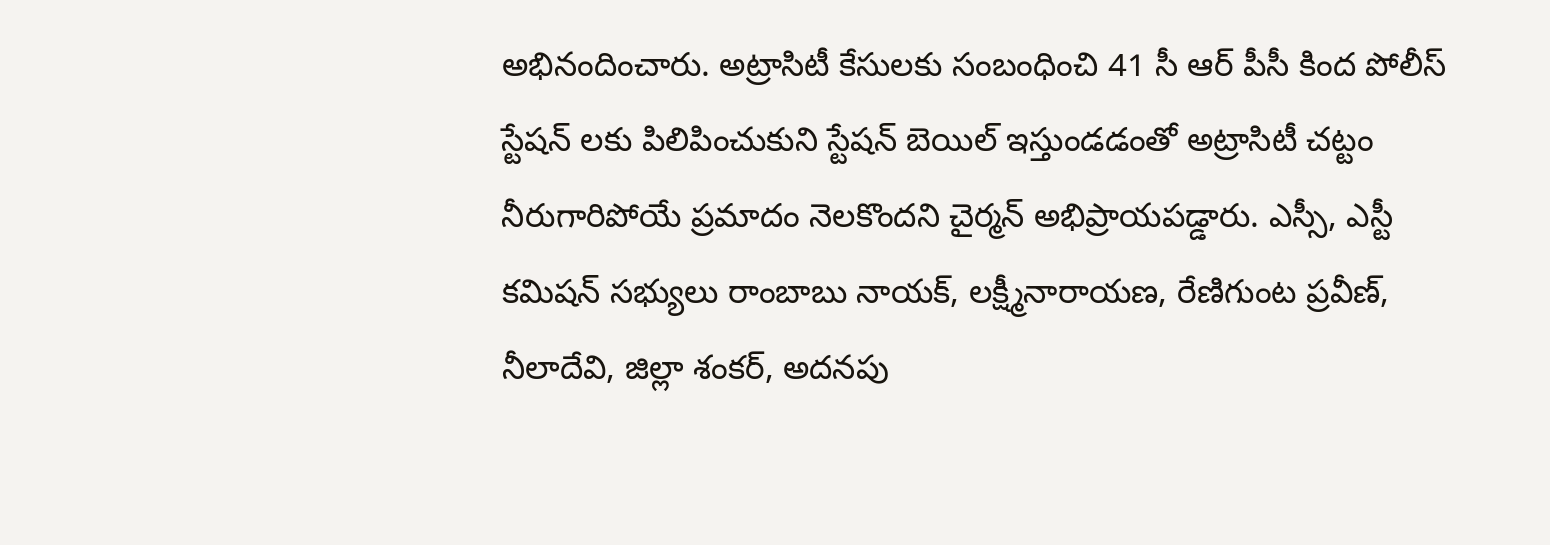అభినందించారు. అట్రాసిటీ కేసులకు సంబంధించి 41 సీ ఆర్ పీసీ కింద పోలీస్ స్టేషన్ లకు పిలిపించుకుని స్టేషన్ బెయిల్ ఇస్తుండడంతో అట్రాసిటీ చట్టం నీరుగారిపోయే ప్రమాదం నెలకొందని చైర్మన్ అభిప్రాయపడ్డారు. ఎస్సీ, ఎస్టీ కమిషన్ సభ్యులు రాంబాబు నాయక్, లక్ష్మీనారాయణ, రేణిగుంట ప్రవీణ్, నీలాదేవి, జిల్లా శంకర్, అదనపు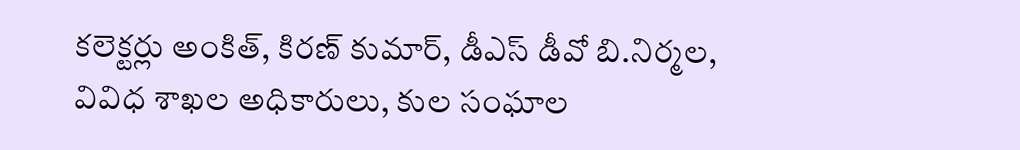కలెక్టర్లు అంకిత్, కిరణ్ కుమార్, డీఎస్ డీవో బి.నిర్మల, వివిధ శాఖల అధికారులు, కుల సంఘాల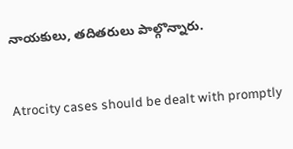నాయకులు, తదితరులు పాల్గొన్నారు.


Atrocity cases should be dealt with promptly